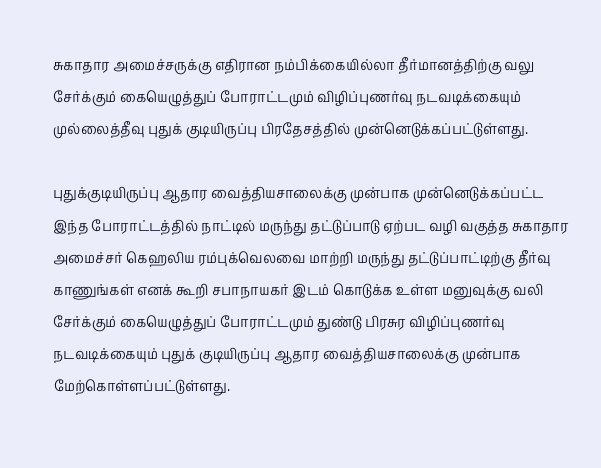சுகாதார அமைச்சருக்கு எதிரான நம்பிக்கையில்லா தீர்மானத்திற்கு வலு சேர்க்கும் கையெழுத்துப் போராட்டமும் விழிப்புணர்வு நடவடிக்கையும் முல்லைத்தீவு புதுக் குடியிருப்பு பிரதேசத்தில் முன்னெடுக்கப்பட்டுள்ளது.

புதுக்குடியிருப்பு ஆதார வைத்தியசாலைக்கு முன்பாக முன்னெடுக்கப்பட்ட இந்த போராட்டத்தில் நாட்டில் மருந்து தட்டுப்பாடு ஏற்பட வழி வகுத்த சுகாதார அமைச்சர் கெஹலிய ரம்புக்வெலவை மாற்றி மருந்து தட்டுப்பாட்டிற்கு தீர்வு காணுங்கள் எனக் கூறி சபாநாயகர் இடம் கொடுக்க உள்ள மனுவுக்கு வலி சேர்க்கும் கையெழுத்துப் போராட்டமும் துண்டு பிரசுர விழிப்புணர்வு நடவடிக்கையும் புதுக் குடியிருப்பு ஆதார வைத்தியசாலைக்கு முன்பாக மேற்கொள்ளப்பட்டுள்ளது.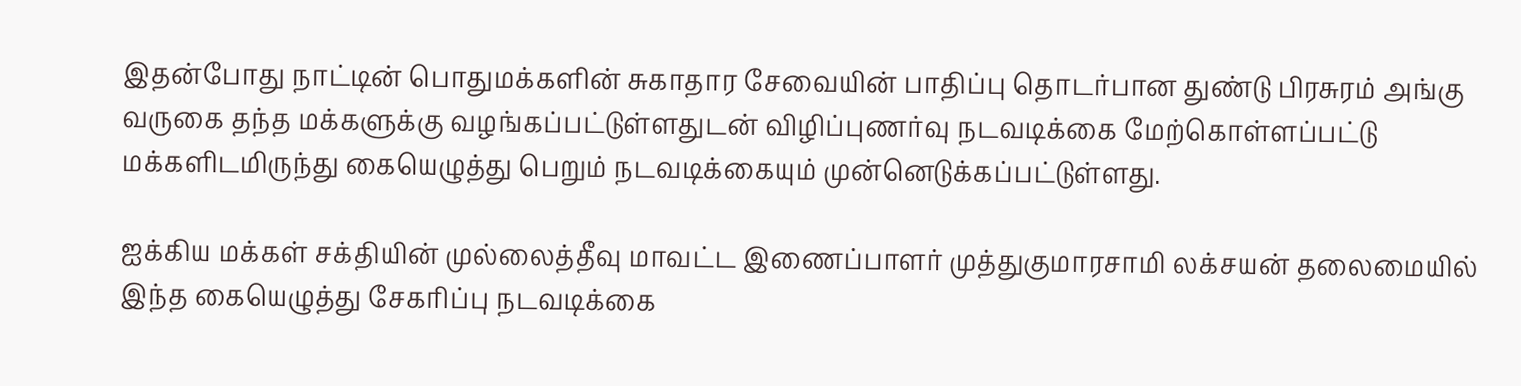இதன்போது நாட்டின் பொதுமக்களின் சுகாதார சேவையின் பாதிப்பு தொடர்பான துண்டு பிரசுரம் அங்கு வருகை தந்த மக்களுக்கு வழங்கப்பட்டுள்ளதுடன் விழிப்புணர்வு நடவடிக்கை மேற்கொள்ளப்பட்டு மக்களிடமிருந்து கையெழுத்து பெறும் நடவடிக்கையும் முன்னெடுக்கப்பட்டுள்ளது.

ஐக்கிய மக்கள் சக்தியின் முல்லைத்தீவு மாவட்ட இணைப்பாளர் முத்துகுமாரசாமி லக்சயன் தலைமையில் இந்த கையெழுத்து சேகரிப்பு நடவடிக்கை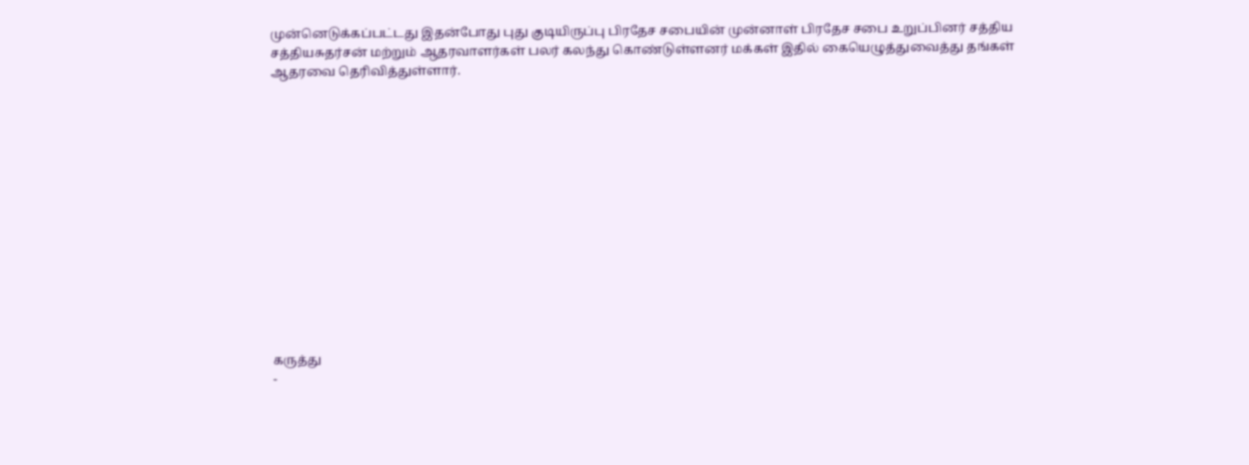முன்னெடுக்கப்பட்டது இதன்போது புது குடியிருப்பு பிரதேச சபையின் முன்னாள் பிரதேச சபை உறுப்பினர் சத்திய சத்தியசுதர்சன் மற்றும் ஆதரவாளர்கள் பலர் கலந்து கொண்டுள்ளனர் மக்கள் இதில் கையெழுத்துவைத்து தங்கள் ஆதரவை தெரிவித்துள்ளார்.














கருத்து
-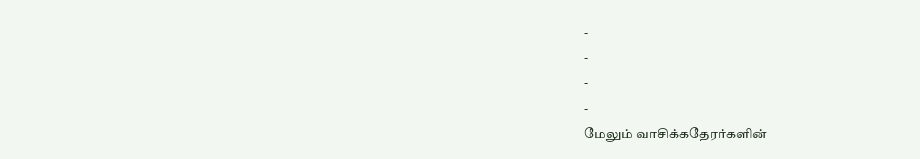-
-
-
-
மேலும் வாசிக்கதேரர்களின்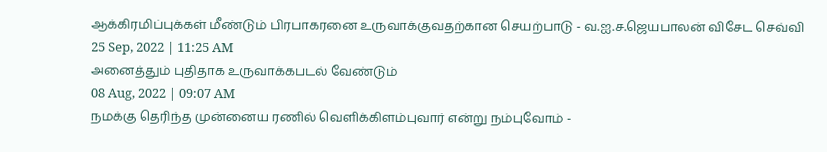ஆக்கிரமிப்புக்கள் மீண்டும் பிரபாகரனை உருவாக்குவதற்கான செயற்பாடு - வ.ஐ.ச.ஜெயபாலன் விசேட செவ்வி
25 Sep, 2022 | 11:25 AM
அனைத்தும் புதிதாக உருவாக்கபடல் வேண்டும்
08 Aug, 2022 | 09:07 AM
நமக்கு தெரிந்த முன்னைய ரணில் வெளிக்கிளம்புவார் என்று நம்புவோம் -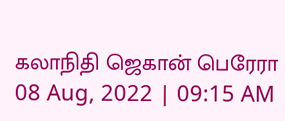கலாநிதி ஜெகான் பெரேரா
08 Aug, 2022 | 09:15 AM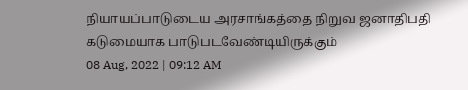நியாயப்பாடுடைய அரசாங்கத்தை நிறுவ ஜனாதிபதி கடுமையாக பாடுபடவேண்டியிருக்கும்
08 Aug, 2022 | 09:12 AM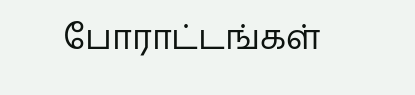போராட்டங்கள்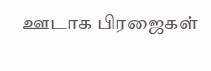ஊடாக பிரஜைகள்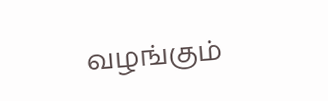வழங்கும்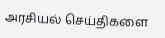அரசியல் செய்திகளை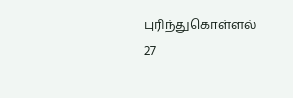புரிந்துகொள்ளல்
27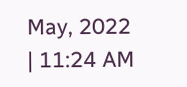May, 2022 | 11:24 AM